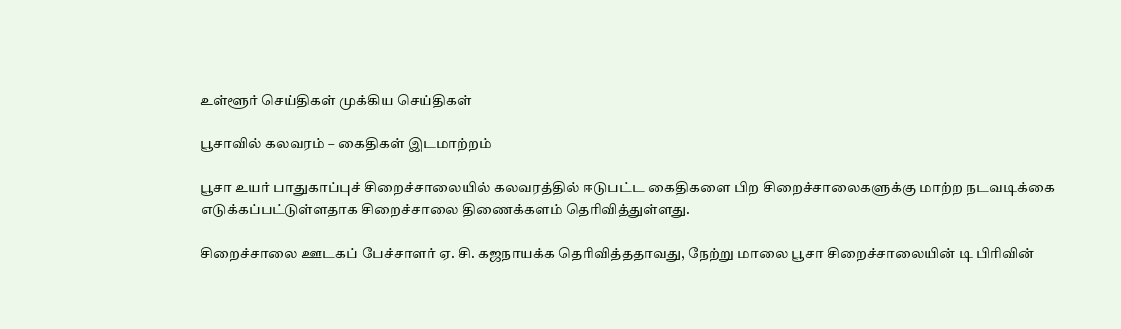உள்ளூர் செய்திகள் முக்கிய செய்திகள்

பூசாவில் கலவரம் – கைதிகள் இடமாற்றம்

பூசா உயர் பாதுகாப்புச் சிறைச்சாலையில் கலவரத்தில் ஈடுபட்ட கைதிகளை பிற சிறைச்சாலைகளுக்கு மாற்ற நடவடிக்கை எடுக்கப்பட்டுள்ளதாக சிறைச்சாலை திணைக்களம் தெரிவித்துள்ளது.

சிறைச்சாலை ஊடகப் பேச்சாளர் ஏ. சி. கஜநாயக்க தெரிவித்ததாவது, நேற்று மாலை பூசா சிறைச்சாலையின் டி பிரிவின்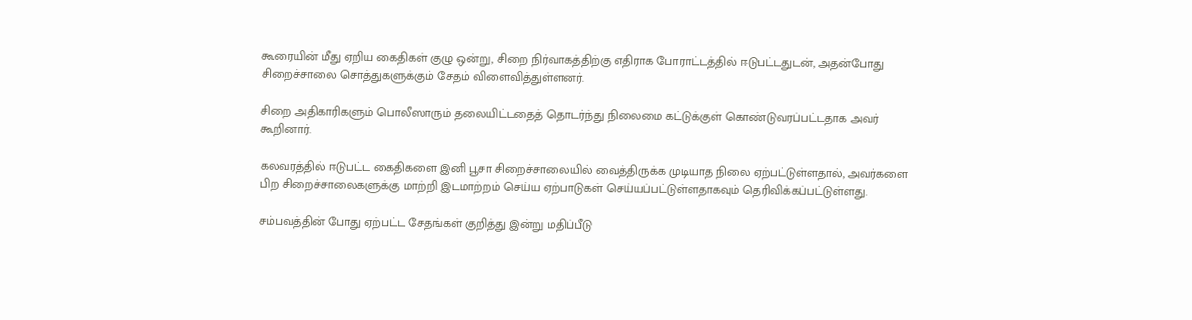கூரையின் மீது ஏறிய கைதிகள் குழு ஒன்று, சிறை நிர்வாகத்திற்கு எதிராக போராட்டத்தில் ஈடுபட்டதுடன், அதன்போது சிறைச்சாலை சொத்துகளுக்கும் சேதம் விளைவித்துள்ளனர்.

சிறை அதிகாரிகளும் பொலீஸாரும் தலையிட்டதைத் தொடர்ந்து நிலைமை கட்டுக்குள் கொண்டுவரப்பட்டதாக அவர் கூறினார்.

கலவரத்தில் ஈடுபட்ட கைதிகளை இனி பூசா சிறைச்சாலையில் வைத்திருக்க முடியாத நிலை ஏற்பட்டுள்ளதால், அவர்களை பிற சிறைச்சாலைகளுக்கு மாற்றி இடமாற்றம் செய்ய ஏற்பாடுகள் செய்யப்பட்டுள்ளதாகவும் தெரிவிக்கப்பட்டுள்ளது.

சம்பவத்தின் போது ஏற்பட்ட சேதங்கள் குறித்து இன்று மதிப்பீடு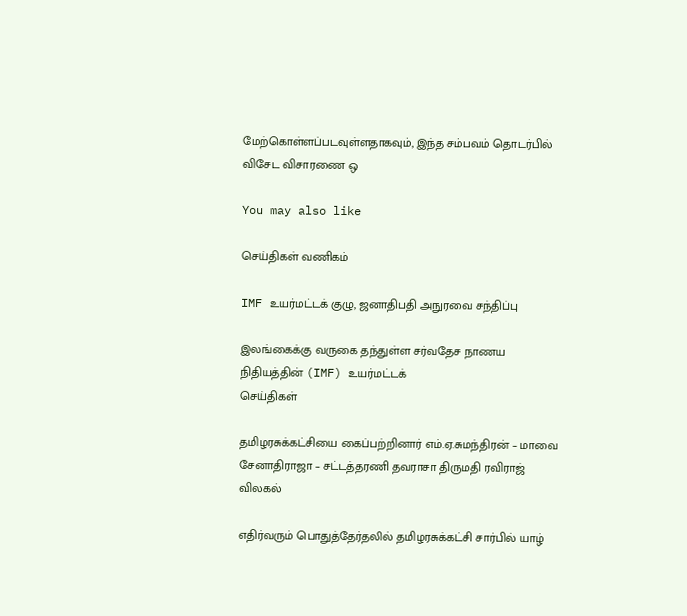மேற்கொள்ளப்படவுள்ளதாகவும், இந்த சம்பவம் தொடர்பில் விசேட விசாரணை ஒ

You may also like

செய்திகள் வணிகம்

IMF உயர்மட்டக் குழு, ஜனாதிபதி அநுரவை சந்திப்பு

இலங்கைக்கு வருகை தந்துள்ள சர்வதேச நாணய நிதியத்தின் (IMF) உயர்மட்டக்
செய்திகள்

தமிழரசுக்கட்சியை கைப்பற்றினார் எம்.ஏ.சுமந்திரன் – மாவை சேனாதிராஜா – சட்டத்தரணி தவராசா திருமதி ரவிராஜ் விலகல்

எதிர்வரும் பொதுத்தேர்தலில் தமிழரசுக்கட்சி சார்பில் யாழ்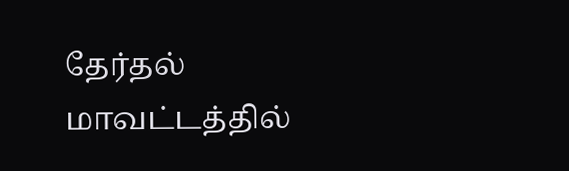தேர்தல் மாவட்டத்தில்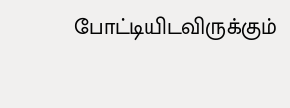போட்டியிடவிருக்கும்